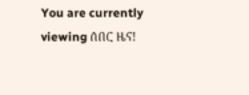You are currently viewing ሰበር ዜና!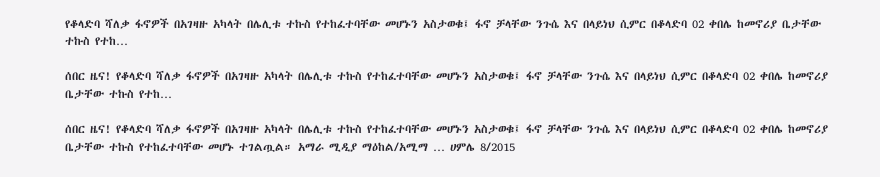የቆላድባ ሻለቃ ፋኖዎች በአገዛዙ አካላት በሌሊቱ ተኩስ የተከፈተባቸው መሆኑን አስታወቁ፤ ፋኖ ቻላቸው ንጉሴ እና በላይነህ ሲምር በቆላድባ 02 ቀበሌ ከመኖሪያ ቤታቸው ተኩስ የተከ…

ሰበር ዜና! የቆላድባ ሻለቃ ፋኖዎች በአገዛዙ አካላት በሌሊቱ ተኩስ የተከፈተባቸው መሆኑን አስታወቁ፤ ፋኖ ቻላቸው ንጉሴ እና በላይነህ ሲምር በቆላድባ 02 ቀበሌ ከመኖሪያ ቤታቸው ተኩስ የተከ…

ሰበር ዜና! የቆላድባ ሻለቃ ፋኖዎች በአገዛዙ አካላት በሌሊቱ ተኩስ የተከፈተባቸው መሆኑን አስታወቁ፤ ፋኖ ቻላቸው ንጉሴ እና በላይነህ ሲምር በቆላድባ 02 ቀበሌ ከመኖሪያ ቤታቸው ተኩስ የተከፈተባቸው መሆኑ ተገልጧል። አማራ ሚዲያ ማዕከል/አሚማ … ሀምሌ 8/2015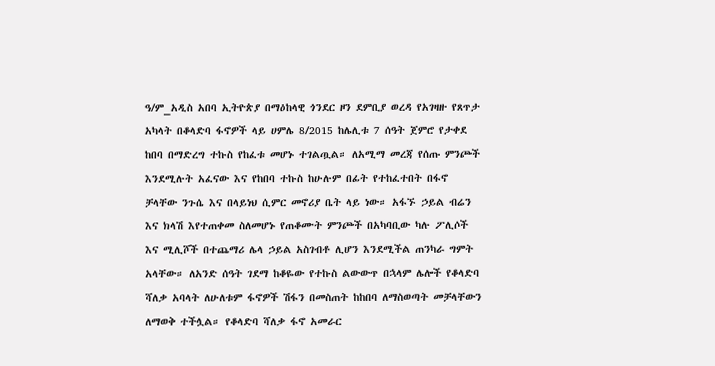ዓ/ም_አዲስ አበባ ኢትዮጵያ በማዕከላዊ ጎንደር ዞን ደምቢያ ወረዳ የአገዛዙ የጸጥታ አካላት በቆላድባ ፋኖዎች ላይ ሀምሌ 8/2015 ከሌሊቱ 7 ሰዓት ጀምሮ የታቀደ ከበባ በማድረግ ተኩስ የከፈቱ መሆኑ ተገልጧል። ለአሚማ መረጃ የሰጡ ምንጮች እንደሚሉት አፈናው እና የከበባ ተኩስ ከሁሉም በፊት የተከፈተበት በፋኖ ቻላቸው ንጉሴ እና በላይነህ ሲምር መኖሪያ ቤት ላይ ነው። አፋኙ ኃይል ብሬን እና ክላሽ እየተጠቀመ ስለመሆኑ የጠቆሙት ምንጮች በአካባቢው ካሉ ፖሊሶች እና ሚሊሾች በተጨማሪ ሌላ ኃይል አስገብቶ ሊሆን እንደሚችል ጠንካራ ግምት አላቸው። ለአንድ ሰዓት ገደማ ከቆዬው የተኩስ ልውውጥ በኋላም ሌሎች የቆላድባ ሻለቃ አባላት ለሁለቱም ፋኖዎች ሽፋን በመስጠት ከከበባ ለማስወጣት መቻላቸውን ለማወቅ ተችሏል። የቆላድባ ሻለቃ ፋኖ አመራር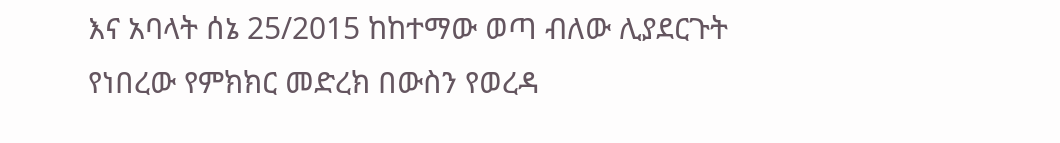እና አባላት ሰኔ 25/2015 ከከተማው ወጣ ብለው ሊያደርጉት የነበረው የምክክር መድረክ በውስን የወረዳ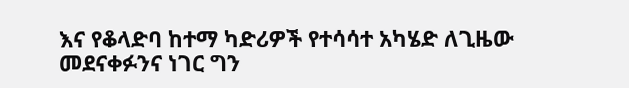እና የቆላድባ ከተማ ካድሪዎች የተሳሳተ አካሄድ ለጊዜው መደናቀፉንና ነገር ግን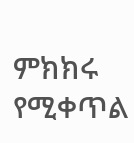ምክክሩ የሚቀጥል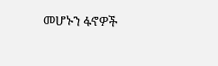መሆኑን ፋኖዎች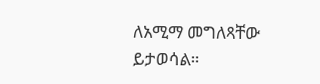ለአሚማ መግለጻቸው ይታወሳል።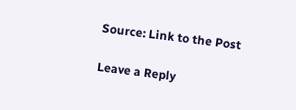Source: Link to the Post

Leave a Reply